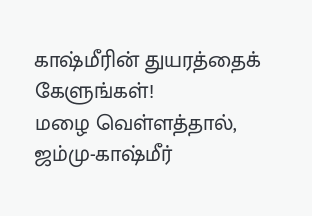காஷ்மீரின் துயரத்தைக் கேளுங்கள்!
மழை வெள்ளத்தால், ஜம்மு-காஷ்மீர்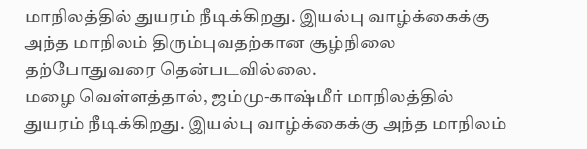மாநிலத்தில் துயரம் நீடிக்கிறது. இயல்பு வாழ்க்கைக்கு அந்த மாநிலம் திரும்புவதற்கான சூழ்நிலை தற்போதுவரை தென்படவில்லை.
மழை வெள்ளத்தால், ஜம்மு-காஷ்மீர் மாநிலத்தில் துயரம் நீடிக்கிறது. இயல்பு வாழ்க்கைக்கு அந்த மாநிலம்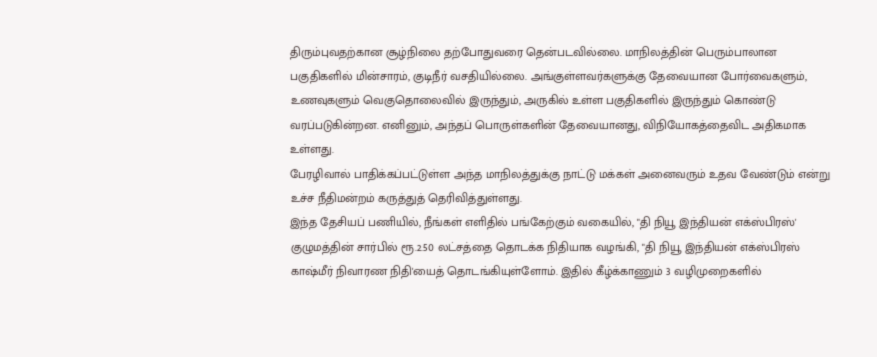திரும்புவதற்கான சூழ்நிலை தற்போதுவரை தென்படவில்லை. மாநிலத்தின் பெரும்பாலான பகுதிகளில் மின்சாரம், குடிநீர் வசதியில்லை. அங்குள்ளவர்களுக்கு தேவையான போர்வைகளும், உணவுகளும் வெகுதொலைவில் இருந்தும், அருகில் உள்ள பகுதிகளில் இருந்தும் கொண்டு வரப்படுகின்றன. எனினும், அந்தப் பொருள்களின் தேவையானது, விநியோகத்தைவிட அதிகமாக உள்ளது.
பேரழிவால் பாதிக்கப்பட்டுள்ள அந்த மாநிலத்துக்கு நாட்டு மக்கள் அனைவரும் உதவ வேண்டும் என்று உச்ச நீதிமன்றம் கருத்துத் தெரிவித்துள்ளது.
இந்த தேசியப் பணியில், நீங்கள் எளிதில் பங்கேற்கும் வகையில், "தி நியூ இந்தியன் எக்ஸ்பிரஸ்' குழுமத்தின் சார்பில் ரூ.2.50 லட்சத்தை தொடக்க நிதியாக வழங்கி, "தி நியூ இந்தியன் எக்ஸ்பிரஸ் காஷ்மீர் நிவாரண நிதி'யைத் தொடங்கியுள்ளோம். இதில் கீழ்க்காணும் 3 வழிமுறைகளில்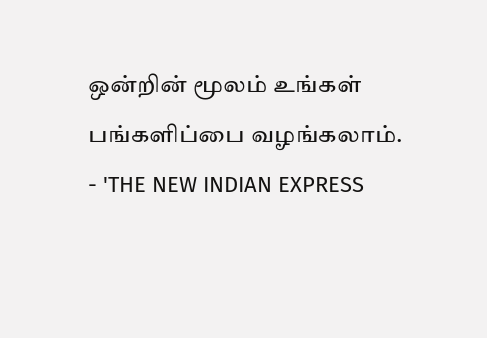ஒன்றின் மூலம் உங்கள் பங்களிப்பை வழங்கலாம்.
- 'THE NEW INDIAN EXPRESS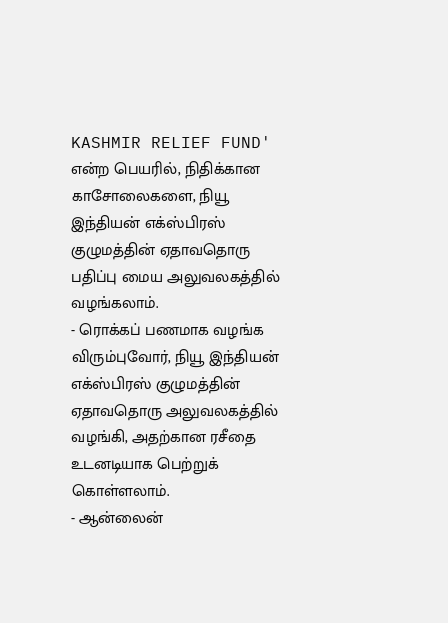KASHMIR RELIEF FUND' என்ற பெயரில், நிதிக்கான காசோலைகளை, நியூ இந்தியன் எக்ஸ்பிரஸ் குழுமத்தின் ஏதாவதொரு பதிப்பு மைய அலுவலகத்தில் வழங்கலாம்.
- ரொக்கப் பணமாக வழங்க விரும்புவோர், நியூ இந்தியன் எக்ஸ்பிரஸ் குழுமத்தின் ஏதாவதொரு அலுவலகத்தில் வழங்கி, அதற்கான ரசீதை உடனடியாக பெற்றுக் கொள்ளலாம்.
- ஆன்லைன்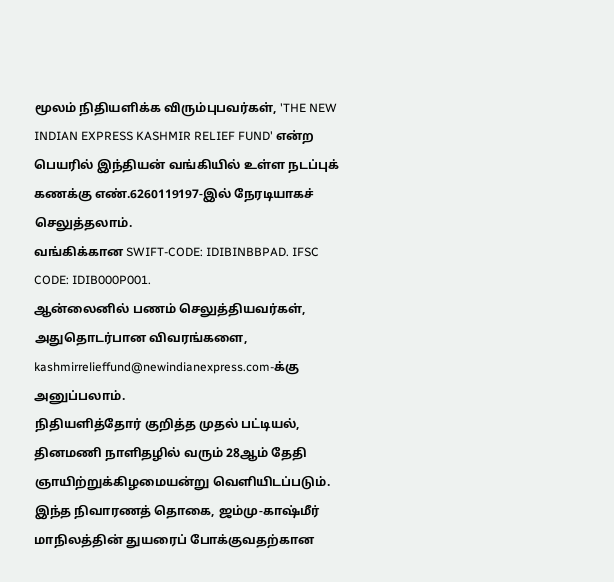மூலம் நிதியளிக்க விரும்புபவர்கள், 'THE NEW INDIAN EXPRESS KASHMIR RELIEF FUND' என்ற பெயரில் இந்தியன் வங்கியில் உள்ள நடப்புக் கணக்கு எண்.6260119197-இல் நேரடியாகச் செலுத்தலாம்.
வங்கிக்கான SWIFT-CODE: IDIBINBBPAD. IFSC CODE: IDIB000P001.
ஆன்லைனில் பணம் செலுத்தியவர்கள், அதுதொடர்பான விவரங்களை, kashmirrelieffund@newindianexpress.com-க்கு அனுப்பலாம்.
நிதியளித்தோர் குறித்த முதல் பட்டியல், தினமணி நாளிதழில் வரும் 28ஆம் தேதி ஞாயிற்றுக்கிழமையன்று வெளியிடப்படும். இந்த நிவாரணத் தொகை, ஜம்மு-காஷ்மீர் மாநிலத்தின் துயரைப் போக்குவதற்கான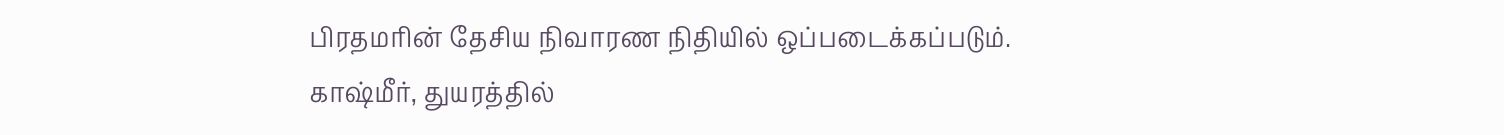பிரதமரின் தேசிய நிவாரண நிதியில் ஒப்படைக்கப்படும்.
காஷ்மீர், துயரத்தில்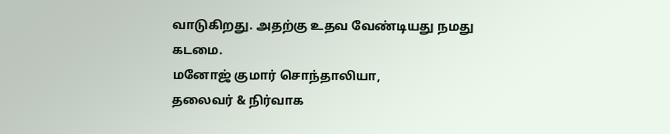வாடுகிறது. அதற்கு உதவ வேண்டியது நமது கடமை.
மனோஜ் குமார் சொந்தாலியா,
தலைவர் & நிர்வாக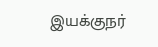இயக்குநர்